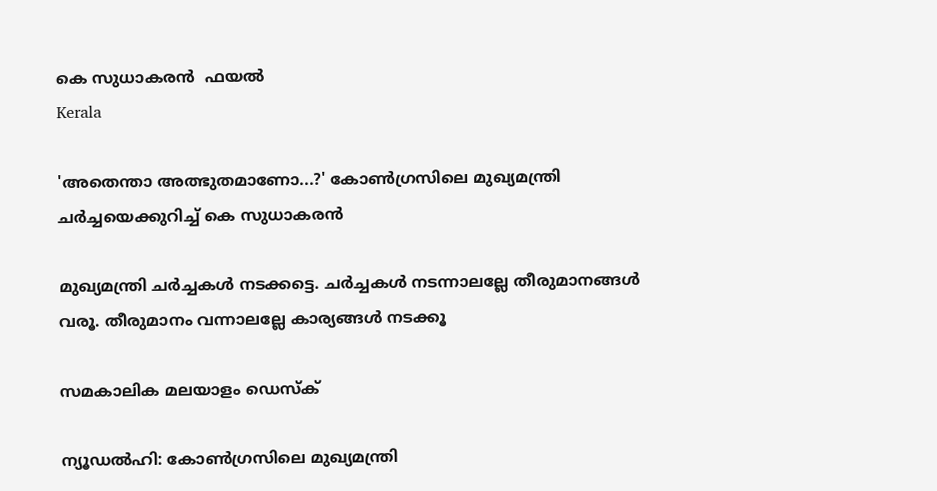കെ സുധാകരന്‍  ഫയല്‍
Kerala

'അതെന്താ അത്ഭുതമാണോ...?' കോണ്‍ഗ്രസിലെ മുഖ്യമന്ത്രി ചര്‍ച്ചയെക്കുറിച്ച് കെ സുധാകരന്‍

മുഖ്യമന്ത്രി ചര്‍ച്ചകള്‍ നടക്കട്ടെ. ചര്‍ച്ചകള്‍ നടന്നാലല്ലേ തീരുമാനങ്ങള്‍ വരൂ. തീരുമാനം വന്നാലല്ലേ കാര്യങ്ങള്‍ നടക്കൂ

സമകാലിക മലയാളം ഡെസ്ക്

ന്യൂഡല്‍ഹി: കോണ്‍ഗ്രസിലെ മുഖ്യമന്ത്രി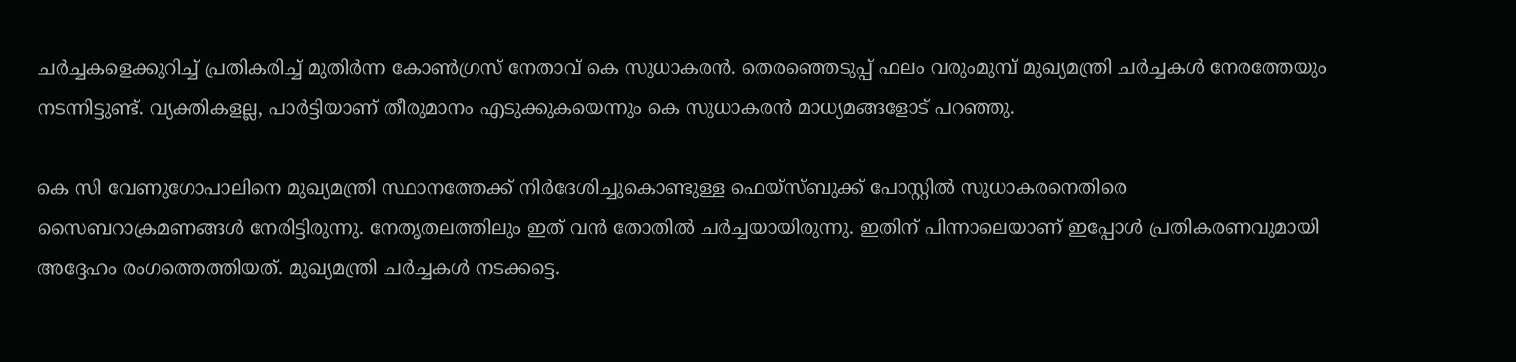ചര്‍ച്ചകളെക്കുറിച്ച് പ്രതികരിച്ച് മുതിര്‍ന്ന കോണ്‍ഗ്രസ് നേതാവ് കെ സുധാകരന്‍. തെരഞ്ഞെടുപ്പ് ഫലം വരുംമുമ്പ് മുഖ്യമന്ത്രി ചര്‍ച്ചകള്‍ നേരത്തേയും നടന്നിട്ടുണ്ട്. വ്യക്തികളല്ല, പാര്‍ട്ടിയാണ് തീരുമാനം എടുക്കുകയെന്നും കെ സുധാകരന്‍ മാധ്യമങ്ങളോട് പറഞ്ഞു.

കെ സി വേണുഗോപാലിനെ മുഖ്യമന്ത്രി സ്ഥാനത്തേക്ക് നിര്‍ദേശിച്ചുകൊണ്ടുള്ള ഫെയ്‌സ്ബുക്ക് പോസ്റ്റില്‍ സുധാകരനെതിരെ സൈബറാക്രമണങ്ങള്‍ നേരിട്ടിരുന്നു. നേതൃതലത്തിലും ഇത് വന്‍ തോതില്‍ ചര്‍ച്ചയായിരുന്നു. ഇതിന് പിന്നാലെയാണ് ഇപ്പോള്‍ പ്രതികരണവുമായി അദ്ദേഹം രംഗത്തെത്തിയത്. മുഖ്യമന്ത്രി ചര്‍ച്ചകള്‍ നടക്കട്ടെ.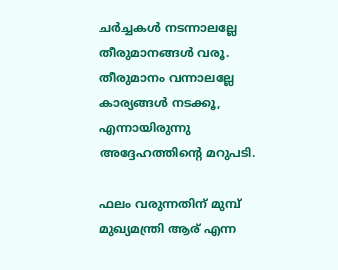ചര്‍ച്ചകള്‍ നടന്നാലല്ലേ തീരുമാനങ്ങള്‍ വരൂ. തീരുമാനം വന്നാലല്ലേ കാര്യങ്ങള്‍ നടക്കൂ, എന്നായിരുന്നു അദ്ദേഹത്തിന്റെ മറുപടി.

ഫലം വരുന്നതിന് മുമ്പ് മുഖ്യമന്ത്രി ആര് എന്ന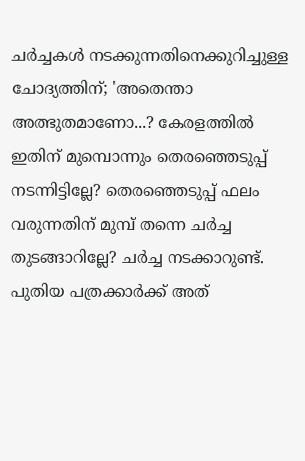ചര്‍ച്ചകള്‍ നടക്കുന്നതിനെക്കുറിച്ചുള്ള ചോദ്യത്തിന്; 'അതെന്താ അത്ഭുതമാണോ...? കേരളത്തില്‍ ഇതിന് മുമ്പൊന്നും തെരഞ്ഞെടുപ്പ് നടന്നിട്ടില്ലേ? തെരഞ്ഞെടുപ്പ് ഫലം വരുന്നതിന് മുമ്പ് തന്നെ ചര്‍ച്ച തുടങ്ങാറില്ലേ? ചര്‍ച്ച നടക്കാറുണ്ട്. പുതിയ പത്രക്കാര്‍ക്ക് അത്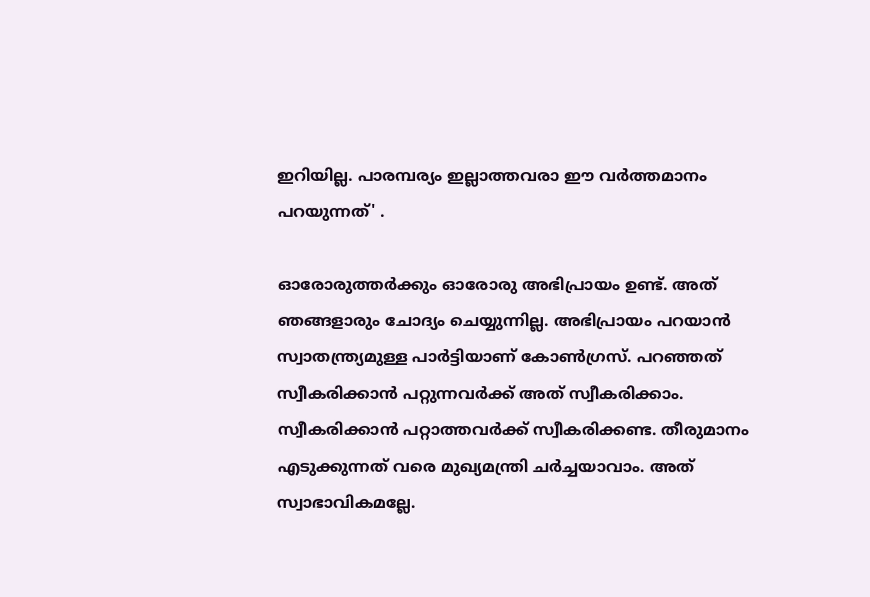ഇറിയില്ല. പാരമ്പര്യം ഇല്ലാത്തവരാ ഈ വര്‍ത്തമാനം പറയുന്നത്' .

ഓരോരുത്തര്‍ക്കും ഓരോരു അഭിപ്രായം ഉണ്ട്. അത് ഞങ്ങളാരും ചോദ്യം ചെയ്യുന്നില്ല. അഭിപ്രായം പറയാന്‍ സ്വാതന്ത്ര്യമുള്ള പാര്‍ട്ടിയാണ് കോണ്‍ഗ്രസ്. പറഞ്ഞത് സ്വീകരിക്കാന്‍ പറ്റുന്നവര്‍ക്ക് അത് സ്വീകരിക്കാം. സ്വീകരിക്കാന്‍ പറ്റാത്തവര്‍ക്ക് സ്വീകരിക്കണ്ട. തീരുമാനം എടുക്കുന്നത് വരെ മുഖ്യമന്ത്രി ചര്‍ച്ചയാവാം. അത് സ്വാഭാവികമല്ലേ.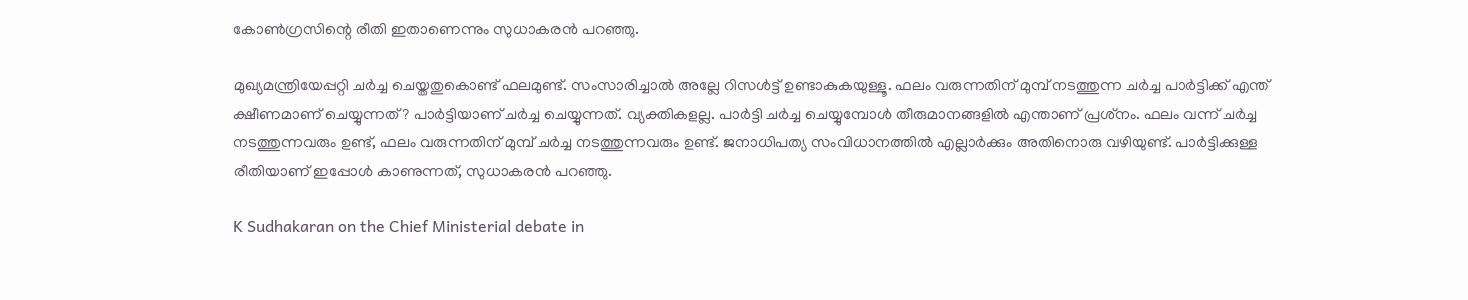കോണ്‍ഗ്രസിന്റെ രീതി ഇതാണെന്നും സുധാകരന്‍ പറഞ്ഞു.

മുഖ്യമന്ത്രിയേപ്പറ്റി ചര്‍ച്ച ചെയ്തതുകൊണ്ട് ഫലമുണ്ട്. സംസാരിച്ചാല്‍ അല്ലേ റിസള്‍ട്ട് ഉണ്ടാകുകയുള്ളൂ. ഫലം വരുന്നതിന് മുമ്പ് നടത്തുന്ന ചര്‍ച്ച പാര്‍ട്ടിക്ക് എന്ത് ക്ഷീണമാണ് ചെയ്യുന്നത്? പാര്‍ട്ടിയാണ് ചര്‍ച്ച ചെയ്യുന്നത്. വ്യക്തികളല്ല. പാര്‍ട്ടി ചര്‍ച്ച ചെയ്യുമ്പോള്‍ തീരുമാനങ്ങളില്‍ എന്താണ് പ്രശ്‌നം. ഫലം വന്ന് ചര്‍ച്ച നടത്തുന്നവരും ഉണ്ട്, ഫലം വരുന്നതിന് മുമ്പ് ചര്‍ച്ച നടത്തുന്നവരും ഉണ്ട്. ജനാധിപത്യ സംവിധാനത്തില്‍ എല്ലാര്‍ക്കും അതിനൊരു വഴിയുണ്ട്. പാര്‍ട്ടിക്കുള്ള രീതിയാണ് ഇപ്പോള്‍ കാണുന്നത്, സുധാകരന്‍ പറഞ്ഞു.

K Sudhakaran on the Chief Ministerial debate in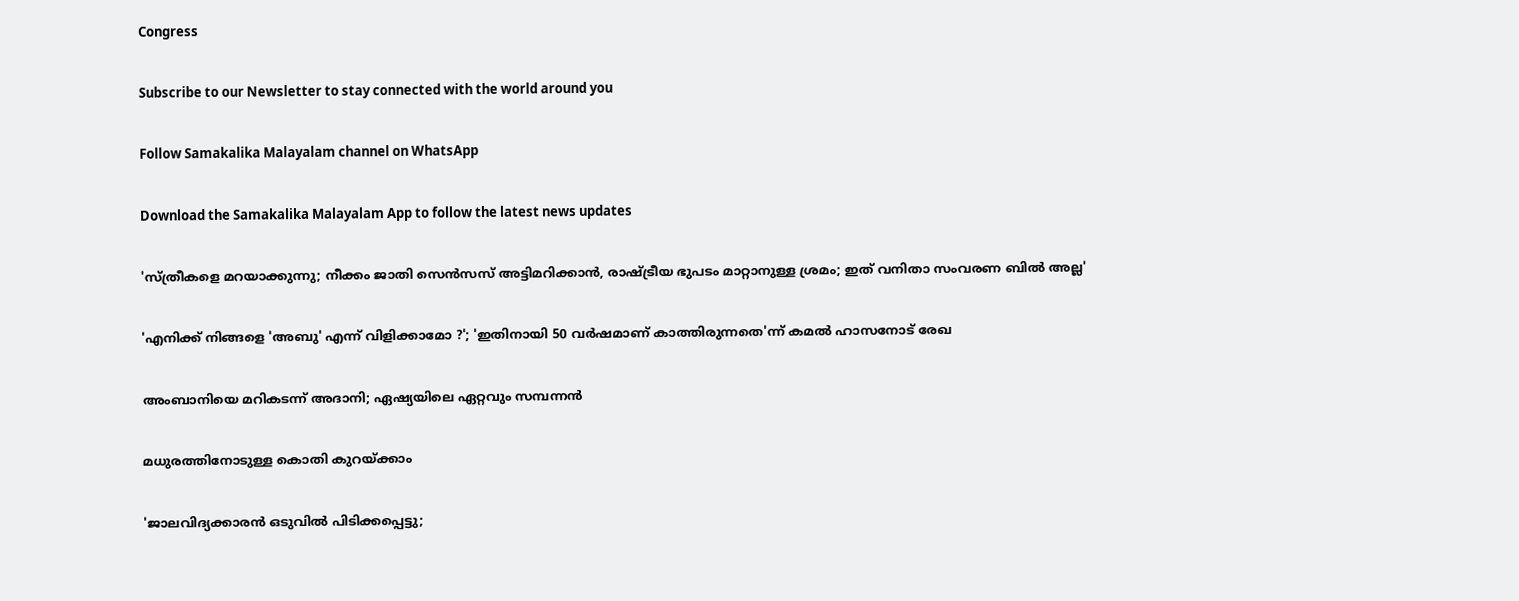Congress

Subscribe to our Newsletter to stay connected with the world around you

Follow Samakalika Malayalam channel on WhatsApp

Download the Samakalika Malayalam App to follow the latest news updates

'സ്ത്രീകളെ മറയാക്കുന്നു; നീക്കം ജാതി സെന്‍സസ് അട്ടിമറിക്കാന്‍, രാഷ്ട്രീയ ഭുപടം മാറ്റാനുള്ള ശ്രമം; ഇത് വനിതാ സംവരണ ബില്‍ അല്ല'

'എനിക്ക് നിങ്ങളെ 'അബു' എന്ന് വിളിക്കാമോ ?'; 'ഇതിനായി 50 വർഷമാണ് കാത്തിരുന്നതെ'ന്ന് കമൽ ഹാസനോട് രേഖ

അംബാനിയെ മറികടന്ന് അദാനി; ഏഷ്യയിലെ ഏറ്റവും സമ്പന്നന്‍

മധുരത്തിനോടുള്ള കൊതി കുറയ്ക്കാം

'ജാലവിദ്യക്കാരന്‍ ഒടുവില്‍ പിടിക്കപ്പെട്ടു;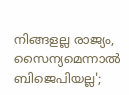നിങ്ങളല്ല രാജ്യം, സൈന്യമെന്നാല്‍ ബിജെപിയല്ല';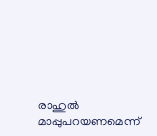രാഹുല്‍ മാപ്പുപറയണമെന്ന്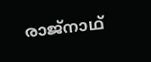രാജ്‌നാഥ്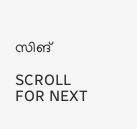സിങ്

SCROLL FOR NEXT